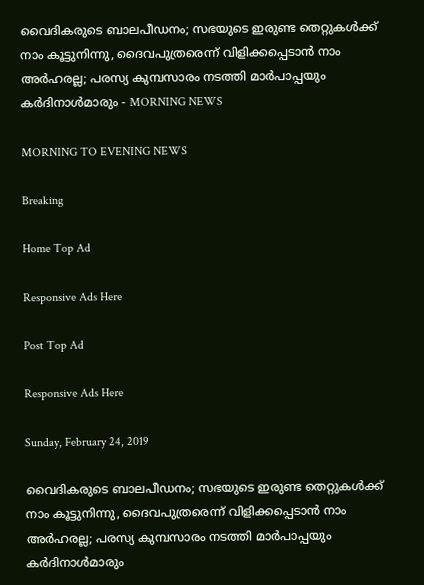വൈദികരുടെ ബാലപീഡനം; സഭയുടെ ഇരുണ്ട തെറ്റുകള്‍ക്ക് നാം കൂട്ടുനിന്നു, ദൈവപുത്രരെന്ന് വിളിക്കപ്പെടാന്‍ നാം അര്‍ഹരല്ല; പരസ്യ കുമ്പസാരം നടത്തി മാര്‍പാപ്പയും കര്‍ദിനാള്‍മാരും - MORNING NEWS

MORNING TO EVENING NEWS

Breaking

Home Top Ad

Responsive Ads Here

Post Top Ad

Responsive Ads Here

Sunday, February 24, 2019

വൈദികരുടെ ബാലപീഡനം; സഭയുടെ ഇരുണ്ട തെറ്റുകള്‍ക്ക് നാം കൂട്ടുനിന്നു, ദൈവപുത്രരെന്ന് വിളിക്കപ്പെടാന്‍ നാം അര്‍ഹരല്ല; പരസ്യ കുമ്പസാരം നടത്തി മാര്‍പാപ്പയും കര്‍ദിനാള്‍മാരും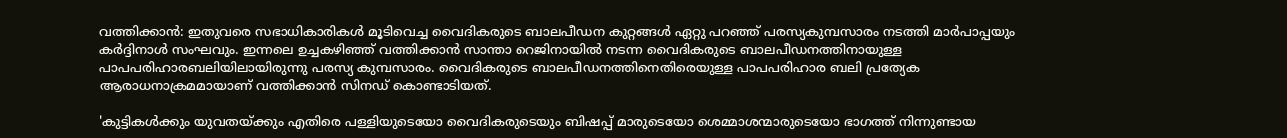വത്തിക്കാന്‍: ഇതുവരെ സഭാധികാരികള്‍ മൂടിവെച്ച വൈദികരുടെ ബാലപീഡന കുറ്റങ്ങള്‍ ഏറ്റു പറഞ്ഞ് പരസ്യകുമ്പസാരം നടത്തി മാര്‍പാപ്പയും കര്‍ദ്ദിനാള്‍ സംഘവും. ഇന്നലെ ഉച്ചകഴിഞ്ഞ് വത്തിക്കാന്‍ സാന്താ റെജിനായില്‍ നടന്ന വൈദികരുടെ ബാലപീഡനത്തിനായുള്ള പാപപരിഹാരബലിയിലായിരുന്നു പരസ്യ കുമ്പസാരം. വൈദികരുടെ ബാലപീഡനത്തിനെതിരെയുള്ള പാപപരിഹാര ബലി പ്രത്യേക ആരാധനാക്രമമായാണ് വത്തിക്കാന്‍ സിനഡ് കൊണ്ടാടിയത്.

'കുട്ടികള്‍ക്കും യുവതയ്ക്കും എതിരെ പള്ളിയുടെയോ വൈദികരുടെയും ബിഷപ്പ് മാരുടെയോ ശെമ്മാശന്മാരുടെയോ ഭാഗത്ത് നിന്നുണ്ടായ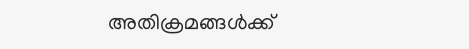അതിക്രമങ്ങള്‍ക്ക്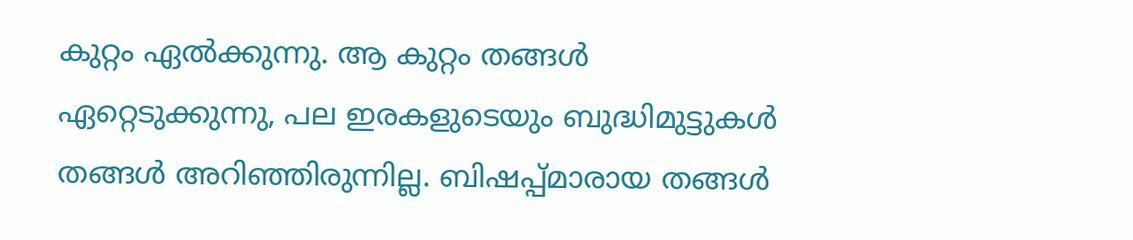കുറ്റം ഏല്‍ക്കുന്നു. ആ കുറ്റം തങ്ങള്‍ ഏറ്റെടുക്കുന്നു, പല ഇരകളുടെയും ബുദ്ധിമുട്ടുകള്‍ തങ്ങള്‍ അറിഞ്ഞിരുന്നില്ല. ബിഷപ്പ്മാരായ തങ്ങള്‍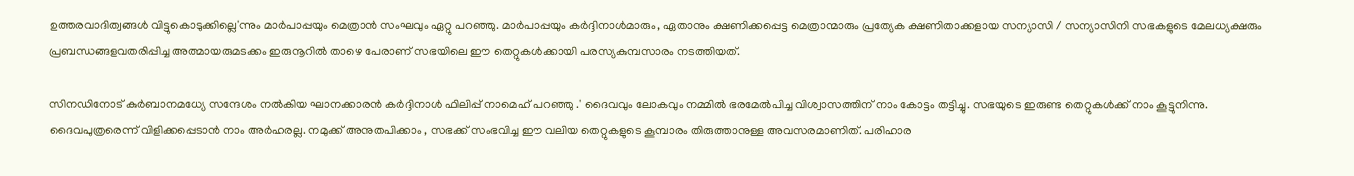ഉത്തരവാദിത്വങ്ങള്‍ വിട്ടുകൊടുക്കില്ലെ'ന്നും മാര്‍പാപ്പയും മെത്രാന്‍ സംഘവും ഏറ്റു പറഞ്ഞു. മാര്‍പാപ്പയും കര്‍ദ്ദിനാള്‍മാരും, ഏതാനും ക്ഷണിക്കപ്പെട്ട മെത്രാന്മാരും പ്രത്യേക ക്ഷണിതാക്കളായ സന്യാസി / സന്യാസിനി സഭകളുടെ മേലധ്യക്ഷരും പ്രബന്ധങ്ങളവതരിപ്പിച്ച അത്മായരുമടക്കം ഇരുനൂറില്‍ താഴെ പേരാണ് സഭയിലെ ഈ തെറ്റുകള്‍ക്കായി പരസ്യകുമ്പസാരം നടത്തിയത്.

സിനഡിനോട് കുര്‍ബാനമധ്യേ സന്ദേശം നല്‍കിയ ഘാനക്കാരന്‍ കര്‍ദ്ദിനാള്‍ ഫിലിപ്പ് നാമെഹ് പറഞ്ഞു .' ദൈവവും ലോകവും നമ്മില്‍ ഭരമേല്‍പിച്ച വിശ്വാസത്തിന് നാം കോട്ടം തട്ടിച്ചു. സഭയുടെ ഇരുണ്ട തെറ്റുകള്‍ക്ക് നാം കൂട്ടുനിന്നു. ദൈവപുത്രരെന്ന് വിളിക്കപ്പെടാന്‍ നാം അര്‍ഹരല്ല. നമുക്ക് അനുതപിക്കാം , സഭക്ക് സംഭവിച്ച ഈ വലിയ തെറ്റുകളുടെ കൂമ്പാരം തിരുത്താനുള്ള അവസരമാണിത്. പരിഹാര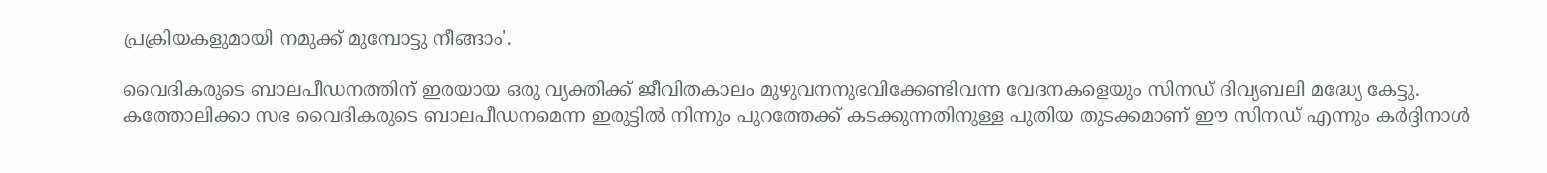പ്രക്രിയകളുമായി നമുക്ക് മുമ്പോട്ടു നീങ്ങാം'.

വൈദികരുടെ ബാലപീഡനത്തിന് ഇരയായ ഒരു വ്യക്തിക്ക് ജീവിതകാലം മുഴുവനനുഭവിക്കേണ്ടിവന്ന വേദനകളെയും സിനഡ് ദിവ്യബലി മദ്ധ്യേ കേട്ടു. കത്തോലിക്കാ സഭ വൈദികരുടെ ബാലപീഡനമെന്ന ഇരുട്ടില്‍ നിന്നും പുറത്തേക്ക് കടക്കുന്നതിനുള്ള പുതിയ തുടക്കമാണ് ഈ സിനഡ് എന്നും കര്‍ദ്ദിനാള്‍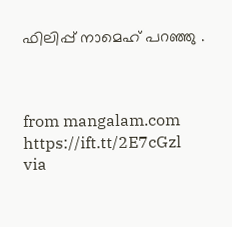ഫിലിപ്പ് നാമെഹ് പറഞ്ഞു .



from mangalam.com https://ift.tt/2E7cGzl
via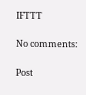IFTTT

No comments:

Post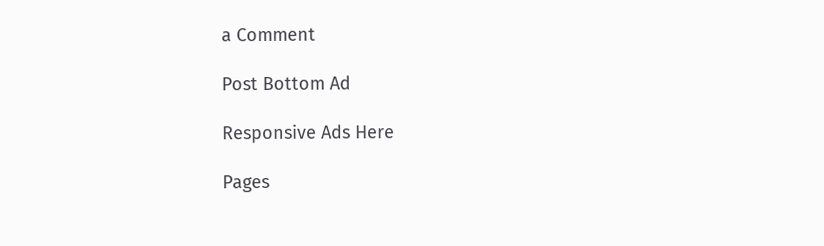a Comment

Post Bottom Ad

Responsive Ads Here

Pages